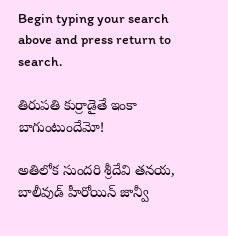Begin typing your search above and press return to search.

తిరుప‌తి కుర్రాడైతే ఇంకా బాగుంటుందేమో!

అతిలోక సుందరి శ్రీదేవి తనయ, బాలీవుడ్ హీరోయిన్ జాన్వీ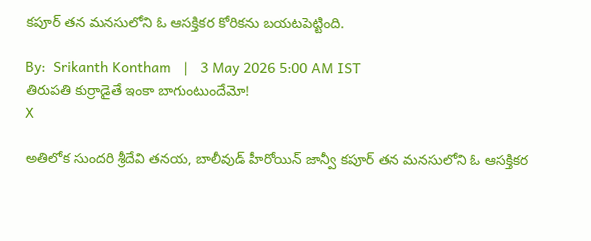కపూర్ తన మనసులోని ఓ ఆసక్తికర కోరికను బయటపెట్టింది.

By:  Srikanth Kontham   |   3 May 2026 5:00 AM IST
తిరుప‌తి కుర్రాడైతే ఇంకా బాగుంటుందేమో!
X

అతిలోక సుందరి శ్రీదేవి తనయ, బాలీవుడ్ హీరోయిన్ జాన్వీ కపూర్ తన మనసులోని ఓ ఆసక్తికర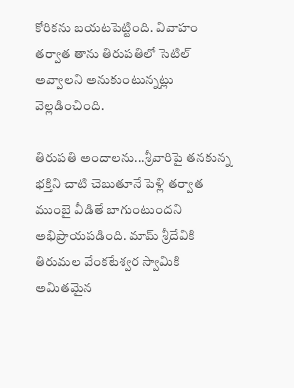కోరికను బయటపెట్టింది. వివాహం తర్వాత తాను తిరుపతిలో సెటిల్ అవ్వాలని అనుకుంటున్నట్లు వెల్ల‌డించింది.

తిరుప‌తి అందాల‌ను...శ్రీవారిపై త‌న‌కున్న భ‌క్తిని చాటి చెబుతూనే పెళ్లి త‌ర్వాత ముంబై వీడితే బాగుంటుంద‌ని అభిప్రాయ‌ప‌డింది. మామ్ శ్రీదేవికి తిరుమల వేంకటేశ్వర స్వామికి అమిత‌మైన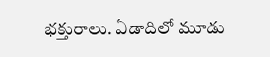భ‌క్తురాలు. ఏడాదిలో మూడు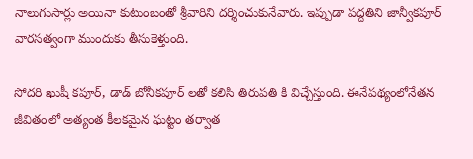నాలుగుసార్లు అయినా కుటుంబంతో శ్రీవారిని ద‌ర్శించుకునేవారు. ఇప్పుడా ప‌ద్ద‌తిని జాన్వీక‌పూర్ వారసత్వంగా ముందుకు తీసుకెళ్తుంది.

సోద‌రి ఖుషీ క‌పూర్, డాడ్ బోనీక‌పూర్ ల‌తో క‌లిసి తిరుప‌తి కి విచ్చేస్తుంది. ఈనేప‌థ్యంలోనేతన జీవితంలో అత్యంత కీలకమైన ఘట్టం తర్వాత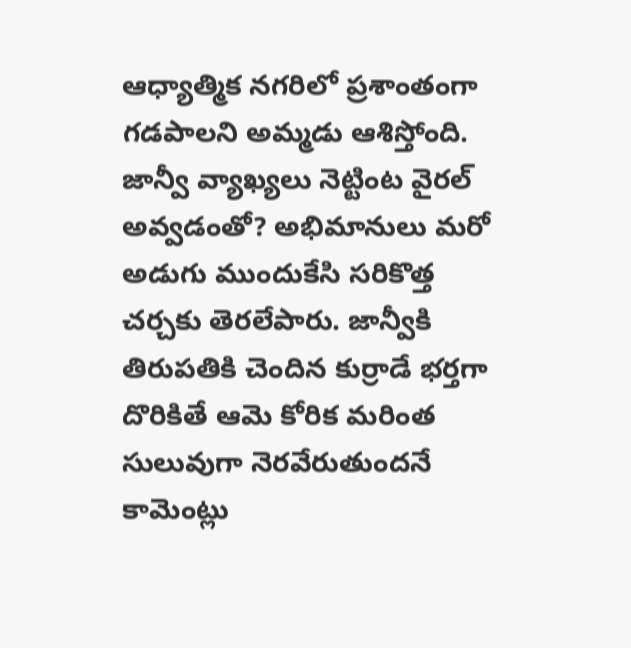ఆధ్యాత్మిక నగరిలో ప్రశాంతంగా గడపాలని అమ్మ‌డు ఆశిస్తోంది. జాన్వీ వ్యాఖ్య‌లు నెట్టింట వైర‌ల్ అవ్వ‌డంతో? అభిమానులు మరో అడుగు ముందుకేసి సరికొత్త చర్చకు తెరలేపారు. జాన్వీకి తిరుపతికి చెందిన కుర్రాడే భర్తగా దొరికితే ఆమె కోరిక మరింత సులువుగా నెరవేరుతుందనే కామెంట్లు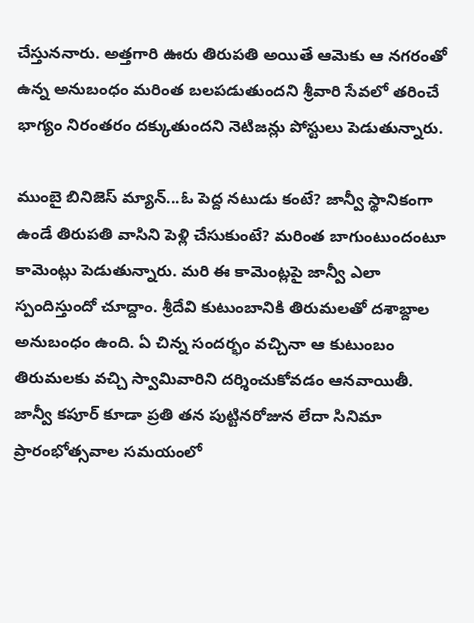చేస్తున‌నారు. అత్తగారి ఊరు తిరుపతి అయితే ఆమెకు ఆ నగరంతో ఉన్న అనుబంధం మరింత బలపడుతుందని శ్రీవారి సేవలో తరించే భాగ్యం నిరంతరం దక్కుతుందని నెటిజన్లు పోస్టులు పెడుతున్నారు.

ముంబై బినిజెస్ మ్యాన్...ఓ పెద్ద న‌టుడు కంటే? జాన్వీ స్థానికంగా ఉండే తిరుప‌తి వాసిని పెళ్లి చేసుకుంటే? మ‌రింత బాగుంటుందంటూ కామెంట్లు పెడుతున్నారు. మ‌రి ఈ కామెంట్ల‌పై జాన్వీ ఎలా స్పందిస్తుందో చూద్దాం. శ్రీదేవి కుటుంబానికి తిరుమలతో దశాబ్దాల అనుబంధం ఉంది. ఏ చిన్న సందర్భం వచ్చినా ఆ కుటుంబం తిరుమలకు వచ్చి స్వామివారిని దర్శించుకోవడం ఆనవాయితీ. జాన్వీ కపూర్ కూడా ప్రతి తన పుట్టినరోజున లేదా సినిమా ప్రారంభోత్సవాల సమయంలో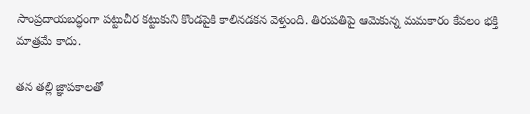సాంప్రదాయబద్ధంగా పట్టుచీర కట్టుకుని కొండపైకి కాలినడకన వెళ్తుంది. తిరుపతిపై ఆమెకున్న మమకారం కేవలం భక్తి మాత్రమే కాదు.

తన తల్లి జ్ఞాపకాలతో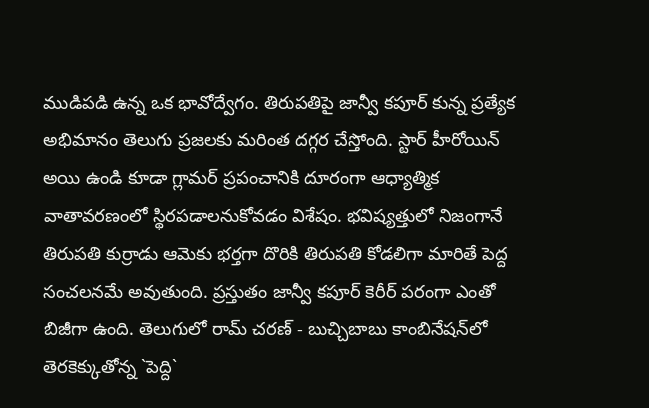ముడిపడి ఉన్న ఒక భావోద్వేగం. తిరుపతిపై జాన్వీ కపూర్ కున్న ప్రత్యేక అభిమానం తెలుగు ప్రజలకు మరింత దగ్గర చేస్తోంది. స్టార్ హీరోయిన్ అయి ఉండి కూడా గ్లామర్ ప్రపంచానికి దూరంగా ఆధ్యాత్మిక వాతావరణంలో స్థిరపడాలనుకోవడం విశేషం. భవిష్యత్తులో నిజంగానే తిరుపతి కుర్రాడు ఆమెకు భర్తగా దొరికి తిరుపతి కోడలిగా మారితే పెద్ద సంచలనమే అవుతుంది. ప్రస్తుతం జాన్వీ కపూర్ కెరీర్ పరంగా ఎంతో బిజీగా ఉంది. తెలుగులో రామ్ చరణ్ - బుచ్చిబాబు కాంబినేషన్‌లో తెర‌కెక్కుతోన్న `పెద్ది`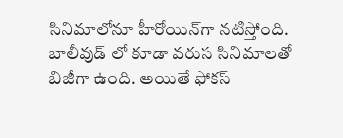సినిమాలోనూ హీరోయిన్‌గా నటిస్తోంది. బాలీవుడ్ లో కూడా వ‌రుస సినిమాల‌తో బిజీగా ఉంది. అయితే ఫోక‌స్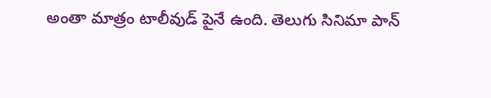అంతా మాత్రం టాలీవుడ్ పైనే ఉంది. తెలుగు సినిమా పాన్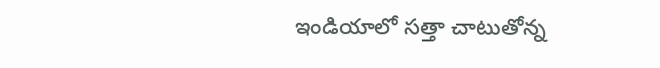ఇండియాలో స‌త్తా చాటుతోన్న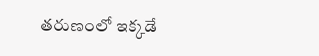త‌రుణంలో ఇక్క‌డే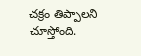చ‌క్రం తిప్పాల‌ని చూస్తోంది.